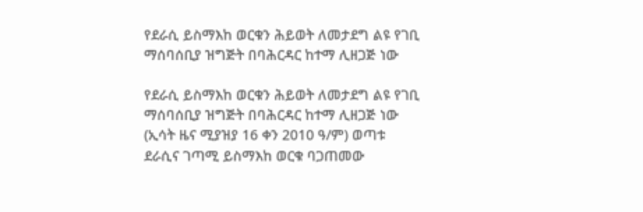የደራሲ ይስማእከ ወርቁን ሕይወት ለመታደግ ልዩ የገቢ ማሰባሰቢያ ዝግጅት በባሕርዳር ከተማ ሊዘጋጅ ነው

የደራሲ ይስማእከ ወርቁን ሕይወት ለመታደግ ልዩ የገቢ ማሰባሰቢያ ዝግጅት በባሕርዳር ከተማ ሊዘጋጅ ነው (ኢሳት ዜና ሚያዝያ 16 ቀን 2010 ዓ/ም) ወጣቱ ደራሲና ገጣሚ ይስማእከ ወርቁ ባጋጠመው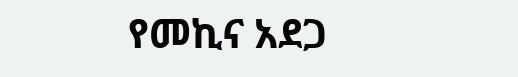የመኪና አደጋ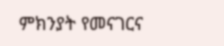ምክንያት የመናገርና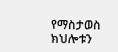የማስታወስ ክህሎቱን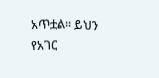አጥቷል። ይህን የአገር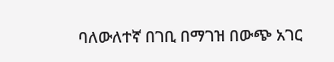ባለውለተኛ በገቢ በማገዝ በውጭ አገር